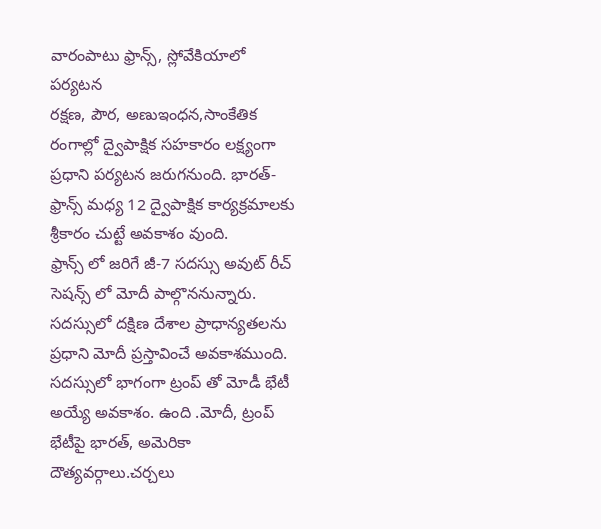వారంపాటు ఫ్రాన్స్, స్లోవేకియాలో పర్యటన
రక్షణ, పౌర, అణుఇంధన,సాంకేతిక రంగాల్లో ద్వైపాక్షిక సహకారం లక్ష్యంగా ప్రధాని పర్యటన జరుగనుంది. భారత్-ఫ్రాన్స్ మధ్య 12 ద్వైపాక్షిక కార్యక్రమాలకు శ్రీకారం చుట్టే అవకాశం వుంది.
ఫ్రాన్స్ లో జరిగే జీ-7 సదస్సు అవుట్ రీచ్ సెషన్స్ లో మోదీ పాల్గొననున్నారు. సదస్సులో దక్షిణ దేశాల ప్రాధాన్యతలను ప్రధాని మోదీ ప్రస్తావించే అవకాశముంది.
సదస్సులో భాగంగా ట్రంప్ తో మోడీ భేటీ అయ్యే అవకాశం. ఉంది .మోదీ, ట్రంప్ భేటీపై భారత్, అమెరికా దౌత్యవర్గాలు.చర్చలు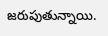జరుపుతున్నాయి.